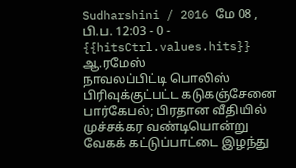Sudharshini / 2016 மே 08 , பி.ப. 12:03 - 0 - {{hitsCtrl.values.hits}}
ஆ.ரமேஸ்
நாவலப்பிட்டி பொலிஸ் பிரிவுக்குட்பட்ட கடுகஞ்சேனை பார்கேபல்; பிரதான வீதியில் முச்சக்கர வண்டியொன்று வேகக் கட்டுப்பாட்டை இழந்து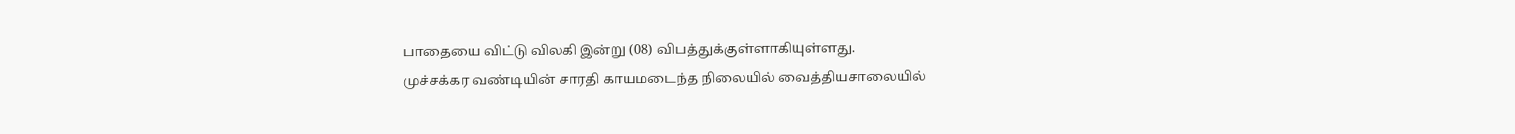பாதையை விட்டு விலகி இன்று (08) விபத்துக்குள்ளாகியுள்ளது.
முச்சக்கர வண்டியின் சாரதி காயமடைந்த நிலையில் வைத்தியசாலையில்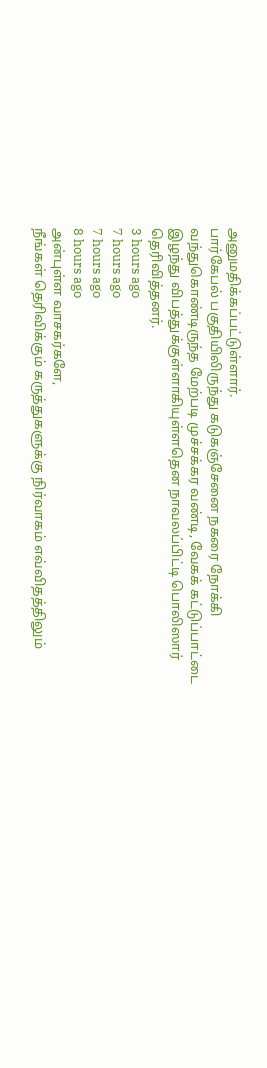அனுமதிக்கப்பட்டுள்ளார்.
பார்கேபல் பகுதியிலிருந்து கடுகஞ்சேனை நகரை நோக்கி வந்துகொண்டிருந்த மேற்படி முச்சக்கர வண்டி, வேகக் கட்டுப்பாட்டை இழந்து விபத்துக்குள்ளாகியுள்ளதென நாவலப்பிட்டி பொலிஸார் தெரிவித்தனர்.
3 hours ago
7 hours ago
7 hours ago
8 hours ago
அன்புள்ள வாசகர்களே,
நீங்கள் தெரிவிக்கும் கருத்துகளுக்கு நிர்வாகம் எவ்விதத்திலும்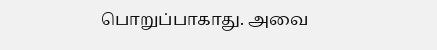பொறுப்பாகாது. அவை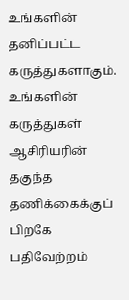உங்களின் தனிப்பட்ட கருத்துகளாகும். உங்களின் கருத்துகள் ஆசிரியரின் தகுந்த தணிக்கைக்குப் பிறகே பதிவேற்றம்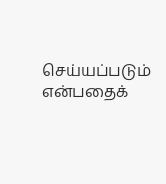செய்யப்படும் என்பதைக்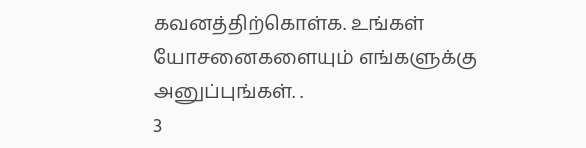கவனத்திற்கொள்க. உங்கள் யோசனைகளையும் எங்களுக்கு அனுப்புங்கள். .
3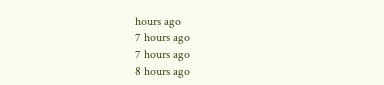hours ago
7 hours ago
7 hours ago
8 hours ago